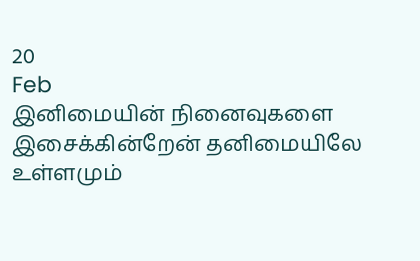20
Feb
இனிமையின் நினைவுகளை இசைக்கின்றேன் தனிமையிலே
உள்ளமும்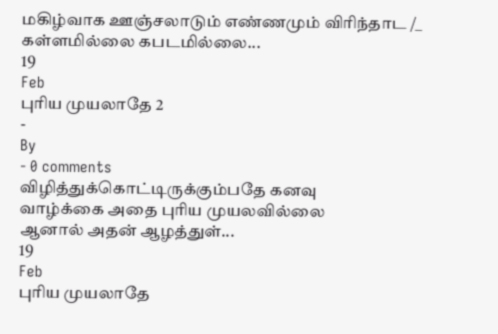மகிழ்வாக ஊஞ்சலாடும் எண்ணமும் விரிந்தாட /_
கள்ளமில்லை கபடமில்லை...
19
Feb
புரிய முயலாதே 2
-
By
- 0 comments
விழித்துக்கொட்டிருக்கும்பதே கனவு
வாழ்க்கை அதை புரிய முயலவில்லை
ஆனால் அதன் ஆழத்துள்...
19
Feb
புரிய முயலாதே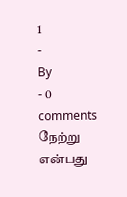1
-
By
- 0 comments
நேற்று என்பது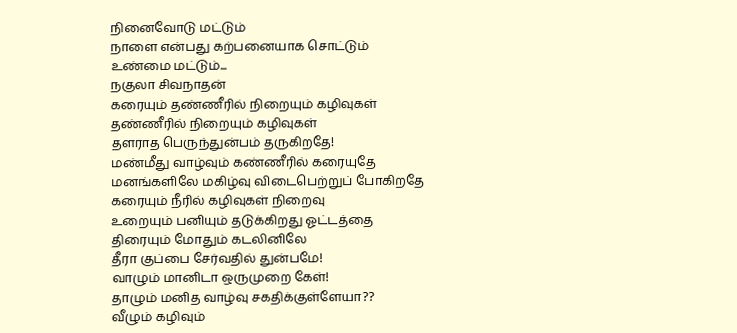நினைவோடு மட்டும்
நாளை என்பது கற்பனையாக சொட்டும்
உண்மை மட்டும்...
நகுலா சிவநாதன்
கரையும் தண்ணீரில் நிறையும் கழிவுகள்
தண்ணீரில் நிறையும் கழிவுகள்
தளராத பெருந்துன்பம் தருகிறதே!
மண்மீது வாழ்வும் கண்ணீரில் கரையுதே
மனங்களிலே மகிழ்வு விடைபெற்றுப் போகிறதே
கரையும் நீரில் கழிவுகள் நிறைவு
உறையும் பனியும் தடுக்கிறது ஓட்டத்தை
திரையும் மோதும் கடலினிலே
தீரா குப்பை சேர்வதில் துன்பமே!
வாழும் மானிடா ஒருமுறை கேள்!
தாழும் மனித வாழ்வு சகதிக்குள்ளேயா??
வீழும் கழிவும்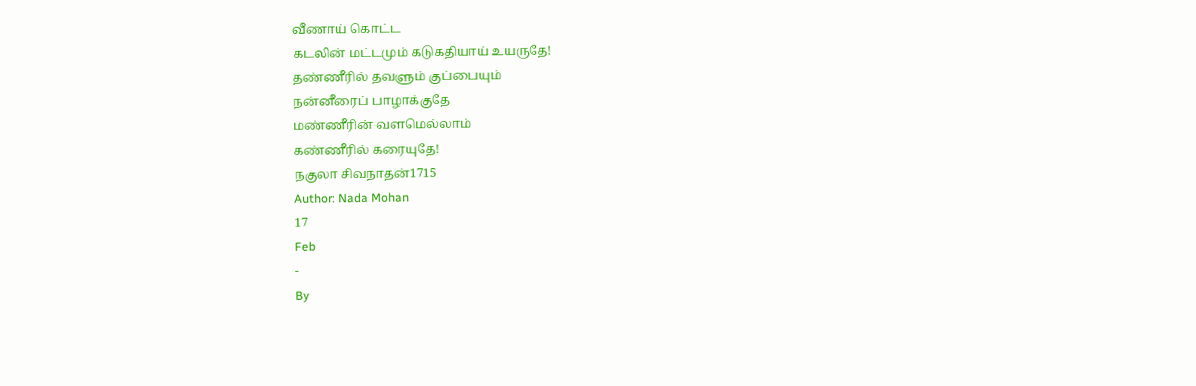வீணாய் கொட்ட
கடலின் மட்டமும் கடுகதியாய் உயருதே!
தண்ணீரில் தவளும் குப்பையும்
நன்னீரைப் பாழாக்குதே
மண்ணீரின் வளமெல்லாம்
கண்ணீரில் கரையுதே!
நகுலா சிவநாதன்1715
Author: Nada Mohan
17
Feb
-
By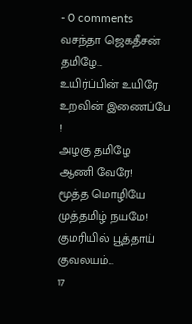- 0 comments
வசந்தா ஜெகதீசன்
தமிழே...
உயிர்ப்பின் உயிரே
உறவின் இணைப்பே !
அழகு தமிழே
ஆணி வேரே!
மூத்த மொழியே
முத்தமிழ் நயமே!
குமரியில் பூத்தாய்
குவலயம்...
17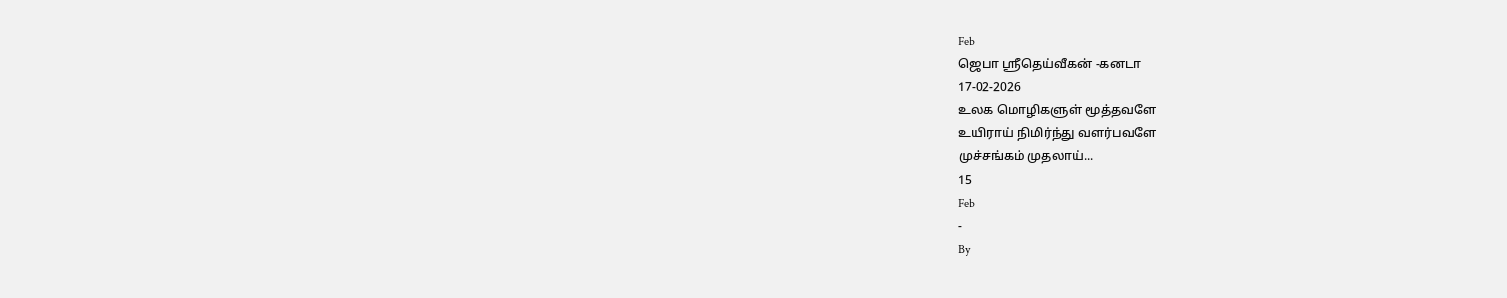Feb
ஜெபா ஸ்ரீதெய்வீகன் -கனடா
17-02-2026
உலக மொழிகளுள் மூத்தவளே
உயிராய் நிமிர்ந்து வளர்பவளே
முச்சங்கம் முதலாய்...
15
Feb
-
By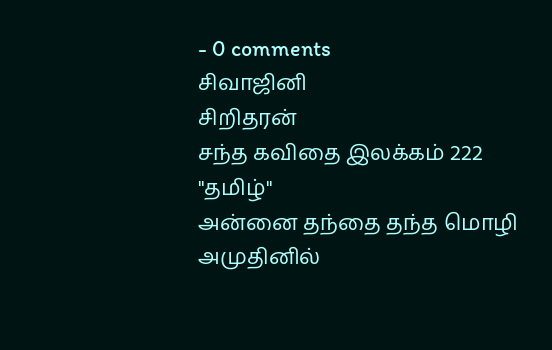- 0 comments
சிவாஜினி
சிறிதரன்
சந்த கவிதை இலக்கம் 222
"தமிழ்"
அன்னை தந்தை தந்த மொழி
அமுதினில்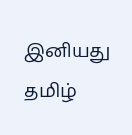இனியது
தமிழ்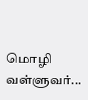மொழி
வள்ளுவர்...